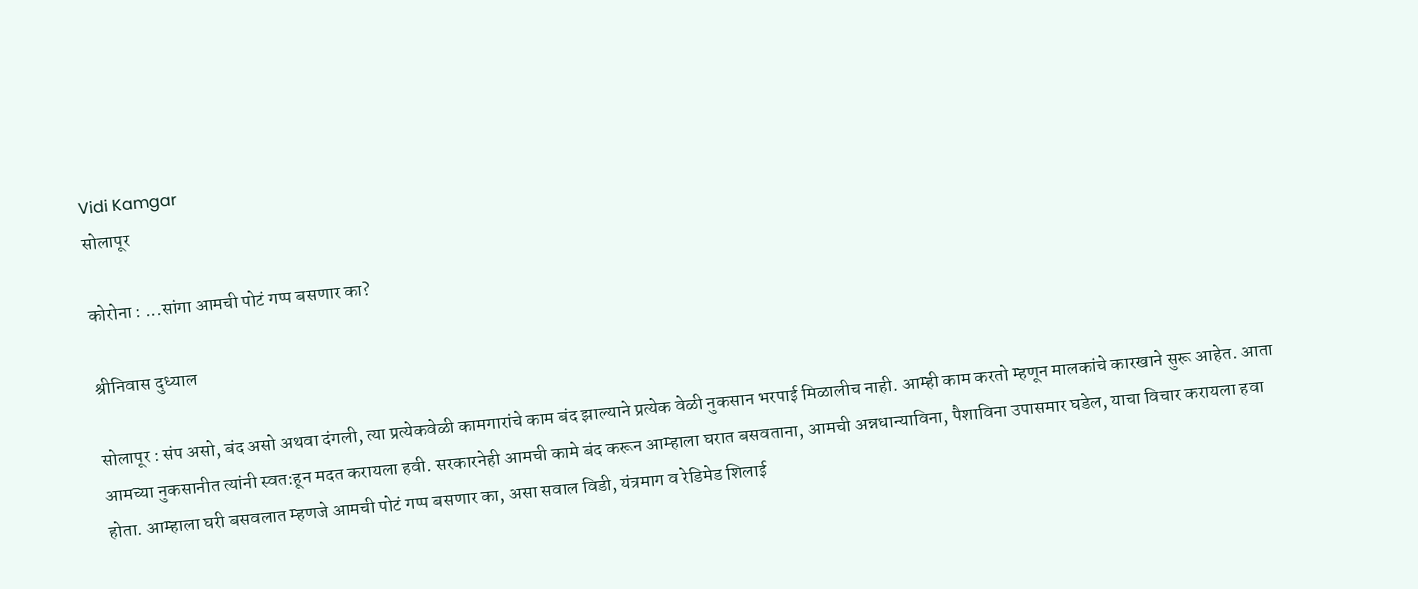Vidi Kamgar
सोलापूर

कोरोना : ...सांगा आमची पोटं गप्प बसणार का?

श्रीनिवास दुध्याल

सोलापूर : संप असो, बंद असो अथवा दंगली, त्या प्रत्येकवेळी कामगारांचे काम बंद झाल्याने प्रत्येक वेळी नुकसान भरपाई मिळालीच नाही. आम्ही काम करतो म्हणून मालकांचे कारखाने सुरू आहेत. आता आमच्या नुकसानीत त्यांनी स्वत:हून मदत करायला हवी. सरकारनेही आमची कामे बंद करून आम्हाला घरात बसवताना, आमची अन्नधान्याविना, पैशाविना उपासमार घडेल, याचा विचार करायला हवा होता. आम्हाला घरी बसवलात म्हणजे आमची पोटं गप्प बसणार का, असा सवाल विडी, यंत्रमाग व रेडिमेड शिलाई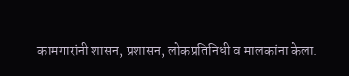कामगारांनी शासन, प्रशासन, लोकप्रतिनिधी व मालकांना केला.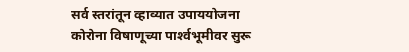सर्व स्तरांतून व्हाव्यात उपाययोजना
कोरोना विषाणूच्या पार्श्‍वभूमीवर सुरू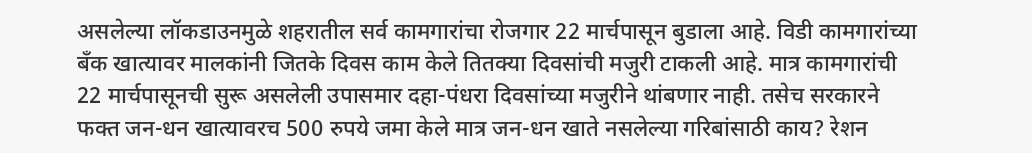असलेल्या लॉकडाउनमुळे शहरातील सर्व कामगारांचा रोजगार 22 मार्चपासून बुडाला आहे. विडी कामगारांच्या बॅंक खात्यावर मालकांनी जितके दिवस काम केले तितक्‍या दिवसांची मजुरी टाकली आहे. मात्र कामगारांची 22 मार्चपासूनची सुरू असलेली उपासमार दहा-पंधरा दिवसांच्या मजुरीने थांबणार नाही. तसेच सरकारने फक्त जन-धन खात्यावरच 500 रुपये जमा केले मात्र जन-धन खाते नसलेल्या गरिबांसाठी काय? रेशन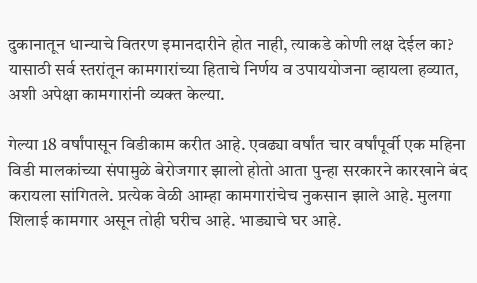दुकानातून धान्याचे वितरण इमानदारीने होत नाही, त्याकडे कोणी लक्ष देईल का? यासाठी सर्व स्तरांतून कामगारांच्या हिताचे निर्णय व उपाययोजना व्हायला हव्यात, अशी अपेक्षा कामगारांनी व्यक्त केल्या.

गेल्या 18 वर्षांपासून विडीकाम करीत आहे. एवढ्या वर्षांत चार वर्षांपूर्वी एक महिना विडी मालकांच्या संपामुळे बेरोजगार झालो होतो आता पुन्हा सरकारने कारखाने बंद करायला सांगितले. प्रत्येक वेळी आम्हा कामगारांचेच नुकसान झाले आहे. मुलगा शिलाई कामगार असून तोही घरीच आहे. भाड्याचे घर आहे.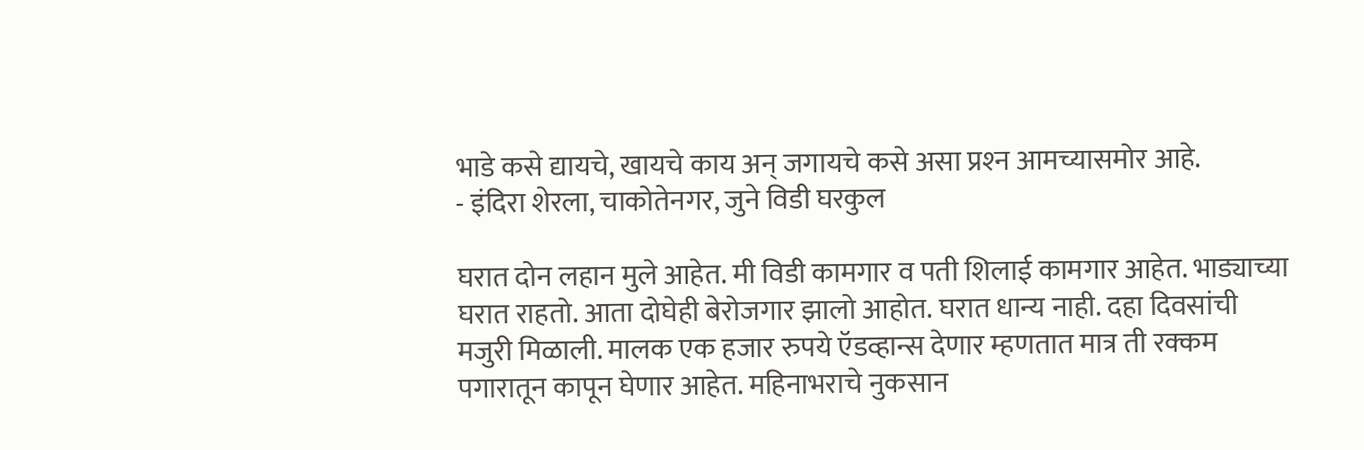भाडे कसे द्यायचे, खायचे काय अन्‌ जगायचे कसे असा प्रश्‍न आमच्यासमोर आहे.
- इंदिरा शेरला, चाकोतेनगर, जुने विडी घरकुल

घरात दोन लहान मुले आहेत. मी विडी कामगार व पती शिलाई कामगार आहेत. भाड्याच्या घरात राहतो. आता दोघेही बेरोजगार झालो आहोत. घरात धान्य नाही. दहा दिवसांची मजुरी मिळाली. मालक एक हजार रुपये ऍडव्हान्स देणार म्हणतात मात्र ती रक्कम पगारातून कापून घेणार आहेत. महिनाभराचे नुकसान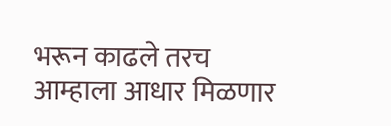भरून काढले तरच आम्हाला आधार मिळणार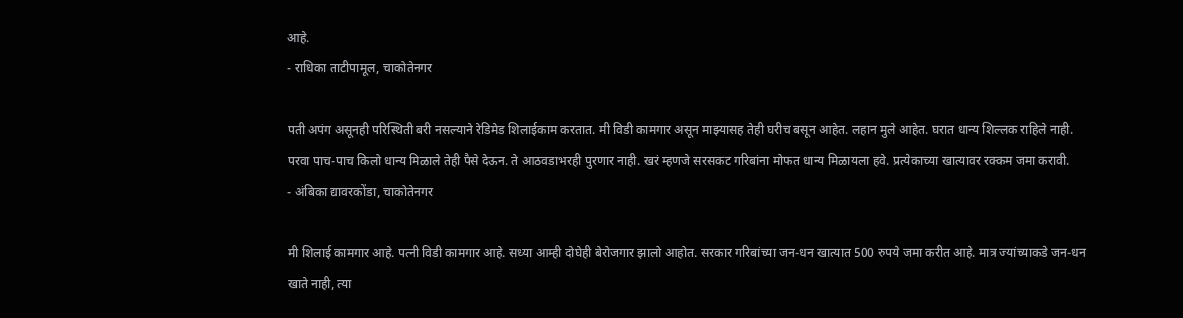आहे.
- राधिका ताटीपामूल, चाकोतेनगर

पती अपंग असूनही परिस्थिती बरी नसल्याने रेडिमेड शिलाईकाम करतात. मी विडी कामगार असून माझ्यासह तेही घरीच बसून आहेत. लहान मुले आहेत. घरात धान्य शिल्लक राहिले नाही. परवा पाच-पाच किलो धान्य मिळाले तेही पैसे देऊन. ते आठवडाभरही पुरणार नाही. खरं म्हणजे सरसकट गरिबांना मोफत धान्य मिळायला हवे. प्रत्येकाच्या खात्यावर रक्कम जमा करावी.
- अंबिका द्यावरकोंडा, चाकोतेनगर

मी शिलाई कामगार आहे. पत्नी विडी कामगार आहे. सध्या आम्ही दोघेही बेरोजगार झालो आहोत. सरकार गरिबांच्या जन-धन खात्यात 500 रुपये जमा करीत आहे. मात्र ज्यांच्याकडे जन-धन खाते नाही, त्या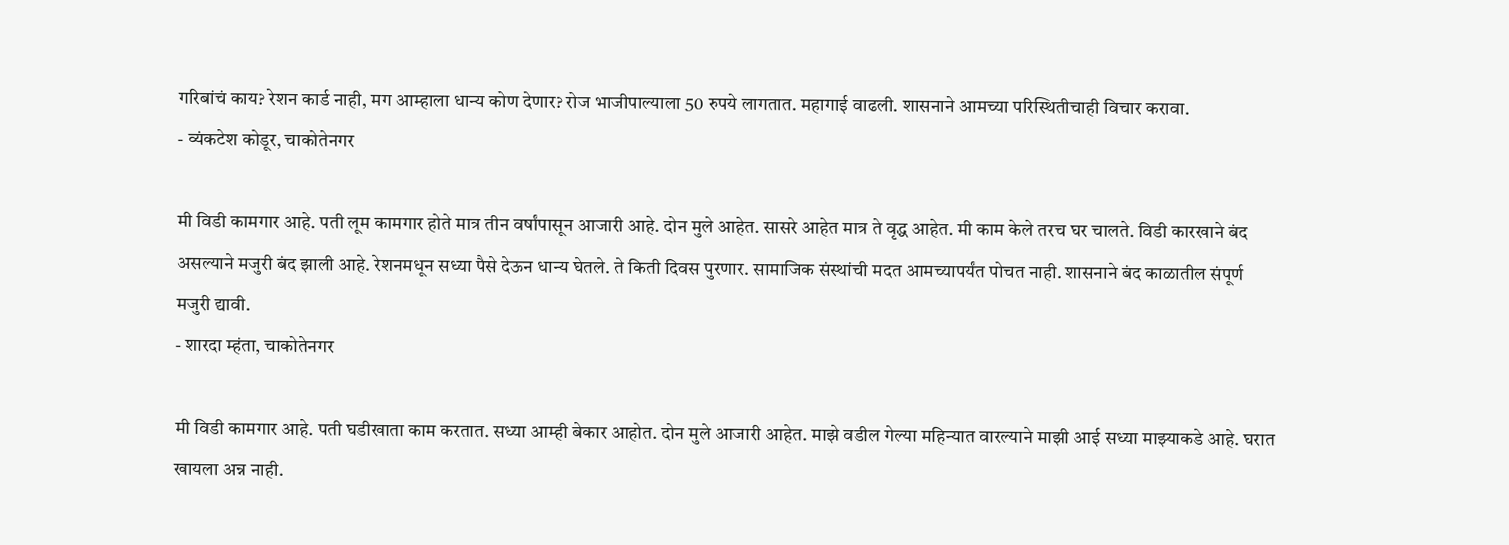गरिबांचं काय? रेशन कार्ड नाही, मग आम्हाला धान्य कोण देणार? रोज भाजीपाल्याला 50 रुपये लागतात. महागाई वाढली. शासनाने आमच्या परिस्थितीचाही विचार करावा.
- व्यंकटेश कोडूर, चाकोतेनगर

मी विडी कामगार आहे. पती लूम कामगार होते मात्र तीन वर्षांपासून आजारी आहे. दोन मुले आहेत. सासरे आहेत मात्र ते वृद्ध आहेत. मी काम केले तरच घर चालते. विडी कारखाने बंद असल्याने मजुरी बंद झाली आहे. रेशनमधून सध्या पैसे देऊन धान्य घेतले. ते किती दिवस पुरणार. सामाजिक संस्थांची मदत आमच्यापर्यंत पोचत नाही. शासनाने बंद काळातील संपूर्ण मजुरी द्यावी.
- शारदा म्हंता, चाकोतेनगर

मी विडी कामगार आहे. पती घडीखाता काम करतात. सध्या आम्ही बेकार आहोत. दोन मुले आजारी आहेत. माझे वडील गेल्या महिन्यात वारल्याने माझी आई सध्या माझ्याकडे आहे. घरात खायला अन्न नाही.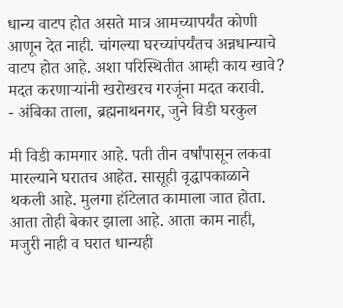धान्य वाटप होत असते मात्र आमच्यापर्यंत कोणी आणून देत नाही. चांगल्या घरच्यांपर्यंतच अन्नधान्याचे वाटप होत आहे. अशा परिस्थितीत आम्ही काय खावे? मदत करणाऱ्यांनी खरोखरच गरजूंना मदत करावी.
- अंबिका ताला, ब्रह्मनाथनगर, जुने विडी घरकुल

मी विडी कामगार आहे. पती तीन वर्षांपासून लकवा मारल्याने घरातच आहेत. सासूही वृद्धापकाळाने थकली आहे. मुलगा हॉटेलात कामाला जात होता. आता तोही बेकार झाला आहे. आता काम नाही, मजुरी नाही व घरात धान्यही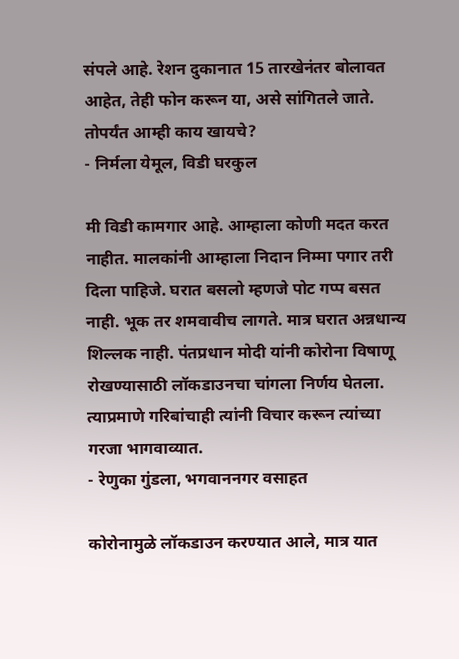संपले आहे. रेशन दुकानात 15 तारखेनंतर बोलावत आहेत, तेही फोन करून या, असे सांगितले जाते. तोपर्यंत आम्ही काय खायचे?
- निर्मला येमूल, विडी घरकुल

मी विडी कामगार आहे. आम्हाला कोणी मदत करत नाहीत. मालकांनी आम्हाला निदान निम्मा पगार तरी दिला पाहिजे. घरात बसलो म्हणजे पोट गप्प बसत नाही. भूक तर शमवावीच लागते. मात्र घरात अन्नधान्य शिल्लक नाही. पंतप्रधान मोदी यांनी कोरोना विषाणू रोखण्यासाठी लॉकडाउनचा चांगला निर्णय घेतला. त्याप्रमाणे गरिबांचाही त्यांनी विचार करून त्यांच्या गरजा भागवाव्यात.
- रेणुका गुंडला, भगवाननगर वसाहत

कोरोनामुळे लॉकडाउन करण्यात आले, मात्र यात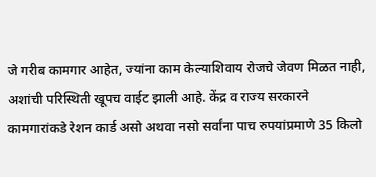जे गरीब कामगार आहेत, ज्यांना काम केल्याशिवाय रोजचे जेवण मिळत नाही, अशांची परिस्थिती खूपच वाईट झाली आहे. केंद्र व राज्य सरकारने कामगारांकडे रेशन कार्ड असो अथवा नसो सर्वांना पाच रुपयांप्रमाणे 35 किलो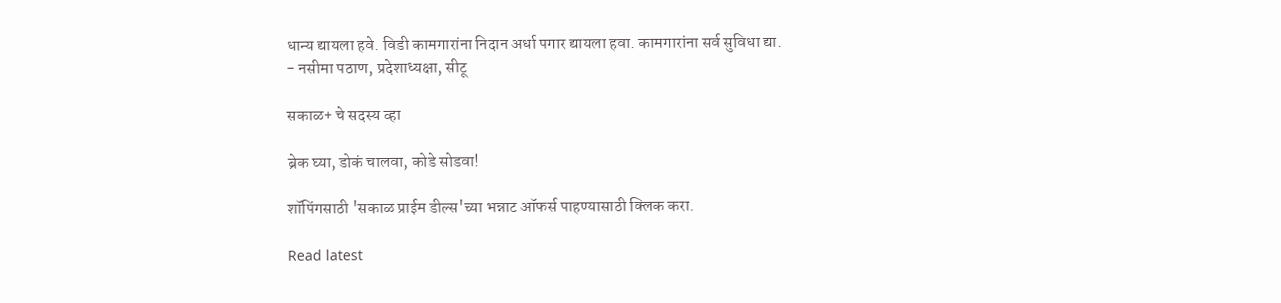धान्य द्यायला हवे. विडी कामगारांना निदान अर्धा पगार द्यायला हवा. कामगारांना सर्व सुविधा द्या.
- नसीमा पठाण, प्रदेशाध्यक्षा, सीटू

सकाळ+ चे सदस्य व्हा

ब्रेक घ्या, डोकं चालवा, कोडे सोडवा!

शॉपिंगसाठी 'सकाळ प्राईम डील्स'च्या भन्नाट ऑफर्स पाहण्यासाठी क्लिक करा.

Read latest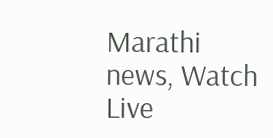Marathi news, Watch Live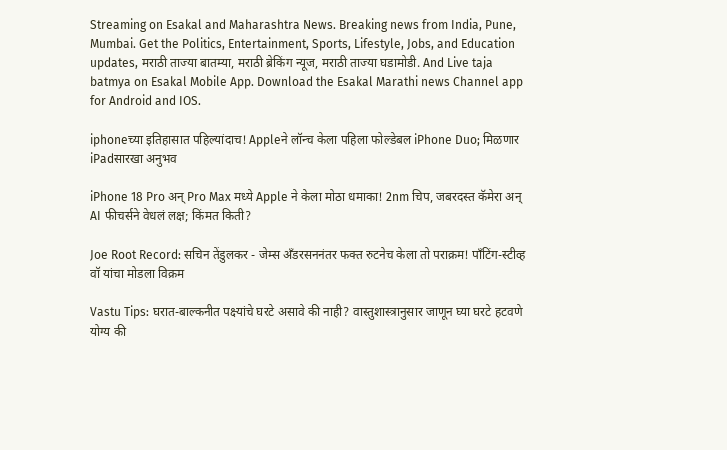Streaming on Esakal and Maharashtra News. Breaking news from India, Pune, Mumbai. Get the Politics, Entertainment, Sports, Lifestyle, Jobs, and Education updates, मराठी ताज्या बातम्या, मराठी ब्रेकिंग न्यूज, मराठी ताज्या घडामोडी. And Live taja batmya on Esakal Mobile App. Download the Esakal Marathi news Channel app for Android and IOS.

iphoneच्या इतिहासात पहिल्यांदाच! Appleने लॉन्च केला पहिला फोल्डेबल iPhone Duo; मिळणार iPadसारखा अनुभव

iPhone 18 Pro अन् Pro Max मध्ये Apple ने केला मोठा धमाका! 2nm चिप, जबरदस्त कॅमेरा अन् AI फीचर्सने वेधलं लक्ष; किंमत किती?

Joe Root Record: सचिन तेंडुलकर - जेम्स अँडरसननंतर फक्त रुटनेच केला तो पराक्रम! पाँटिंग-स्टीव्ह वॉ यांचा मोडला विक्रम

Vastu Tips: घरात-बाल्कनीत पक्ष्यांचे घरटे असावे की नाही? वास्तुशास्त्रानुसार जाणून घ्या घरटे हटवणे योग्य की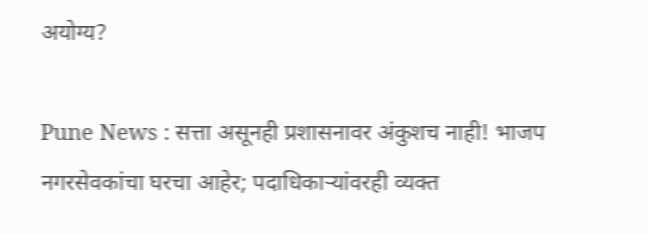अयोग्य?

Pune News : सत्ता असूनही प्रशासनावर अंकुशच नाही! भाजप नगरसेवकांचा घरचा आहेर; पदाधिकाऱ्यांवरही व्यक्त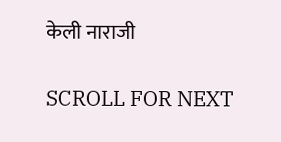केली नाराजी

SCROLL FOR NEXT